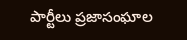పార్టీలు ప్రజాసంఘాల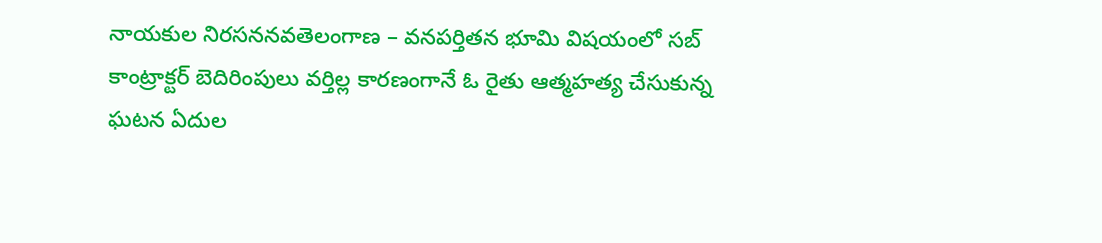నాయకుల నిరసననవతెలంగాణ – వనపర్తితన భూమి విషయంలో సబ్ కాంట్రాక్టర్ బెదిరింపులు వర్తిల్ల కారణంగానే ఓ రైతు ఆత్మహత్య చేసుకున్న ఘటన ఏదుల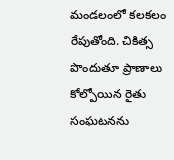మండలంలో కలకలం రేపుతోంది. చికిత్స పొందుతూ ప్రాణాలు కోల్పోయిన రైతు సంఘటనను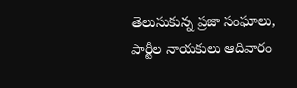తెలుసుకున్న ప్రజా సంఘాలు, పార్టీల నాయకులు ఆదివారం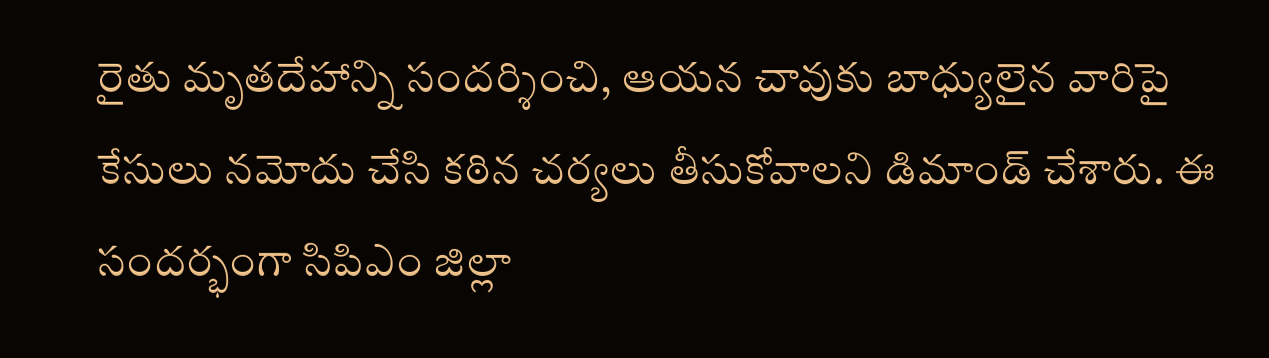రైతు మృతదేహాన్ని సందర్శించి, ఆయన చావుకు బాధ్యులైన వారిపై కేసులు నమోదు చేసి కఠిన చర్యలు తీసుకోవాలని డిమాండ్ చేశారు. ఈ సందర్భంగా సిపిఎం జిల్లా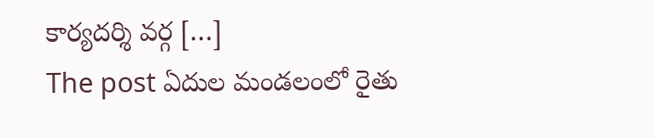కార్యదర్శి వర్గ […]
The post ఏదుల మండలంలో రైతు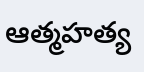ఆత్మహత్య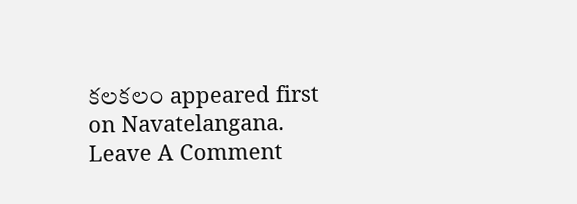కలకలం appeared first on Navatelangana.
Leave A Comment